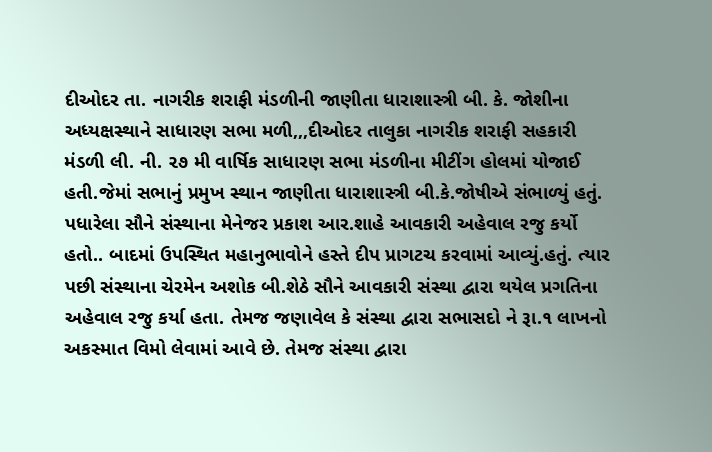દીઓદર તા. નાગરીક શરાફી મંડળીની જાણીતા ધારાશાસ્ત્રી બી. કે. જોશીના અધ્યક્ષસ્થાને સાધારણ સભા મળી,,,દીઓદર તાલુકા નાગરીક શરાફી સહકારી મંડળી લી. ની. ૨૭ મી વાર્ષિક સાધારણ સભા મંડળીના મીટીંગ હોલમાં યોજાઈ હતી.જેમાં સભાનું પ્રમુખ સ્થાન જાણીતા ધારાશાસ્ત્રી બી.કે.જોષીએ સંભાળ્યું હતું. પધારેલા સૌને સંસ્થાના મેનેજર પ્રકાશ આર.શાહે આવકારી અહેવાલ રજુ કર્યો હતો.. બાદમાં ઉપસ્થિત મહાનુભાવોને હસ્તે દીપ પ્રાગટચ કરવામાં આવ્યું.હતું. ત્યાર પછી સંસ્થાના ચેરમેન અશોક બી.શેઠે સૌને આવકારી સંસ્થા દ્વારા થયેલ પ્રગતિના અહેવાલ રજુ કર્યા હતા. તેમજ જણાવેલ કે સંસ્થા દ્વારા સભાસદો ને રૂા.૧ લાખનો અકસ્માત વિમો લેવામાં આવે છે. તેમજ સંસ્થા દ્વારા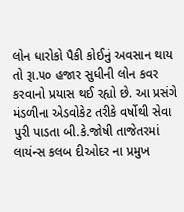લોન ધારોકો પૈકી કોઈનું અવસાન થાય તો રૂા.૫૦ હજાર સુધીની લોન કવર કરવાનો પ્રયાસ થઈ રહ્યો છે. આ પ્રસંગે મંડળીના એડવોકેટ તરીકે વર્ષોથી સેવા પુરી પાડતા બી.કે.જોષી તાજેતરમાં લાયંન્સ કલબ દીઓદર ના પ્રમુખ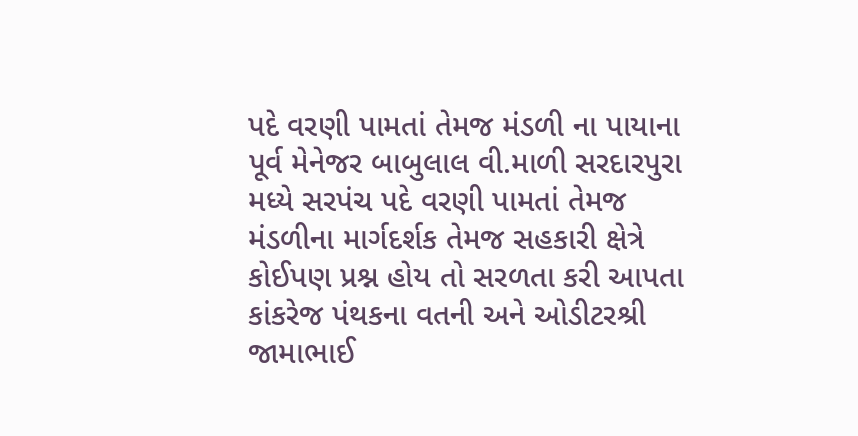પદે વરણી પામતાં તેમજ મંડળી ના પાયાના પૂર્વ મેનેજર બાબુલાલ વી.માળી સરદારપુરા મધ્યે સરપંચ પદે વરણી પામતાં તેમજ મંડળીના માર્ગદર્શક તેમજ સહકારી ક્ષેત્રે કોઈપણ પ્રશ્ન હોય તો સરળતા કરી આપતા કાંકરેજ પંથકના વતની અને ઓડીટરશ્રી જામાભાઈ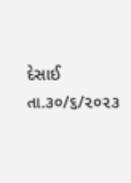દેસાઈ તા.૩૦/૬/૨૦૨૩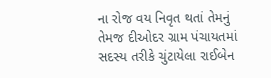ના રોજ વય નિવૃત થતાં તેમનું તેમજ દીઓદર ગ્રામ પંચાયતમાં સદસ્ય તરીકે ચુંટાયેલા રાઈબેન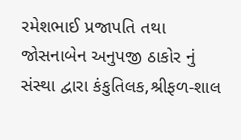રમેશભાઈ પ્રજાપતિ તથા જોસનાબેન અનુપજી ઠાકોર નું સંસ્થા દ્વારા કંકુતિલક,શ્રીફળ-શાલ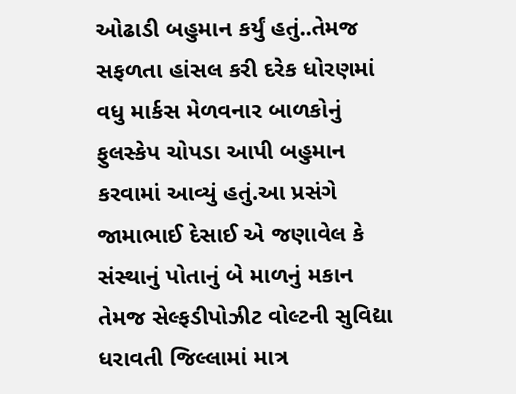ઓઢાડી બહુમાન કર્યું હતું..તેમજ સફળતા હાંસલ કરી દરેક ધોરણમાં વધુ માર્કસ મેળવનાર બાળકોનું ફુલસ્કેપ ચોપડા આપી બહુમાન કરવામાં આવ્યું હતું.આ પ્રસંગે જામાભાઈ દેસાઈ એ જણાવેલ કે સંસ્થાનું પોતાનું બે માળનું મકાન તેમજ સેલ્ફડીપોઝીટ વોલ્ટની સુવિદ્યા ધરાવતી જિલ્લામાં માત્ર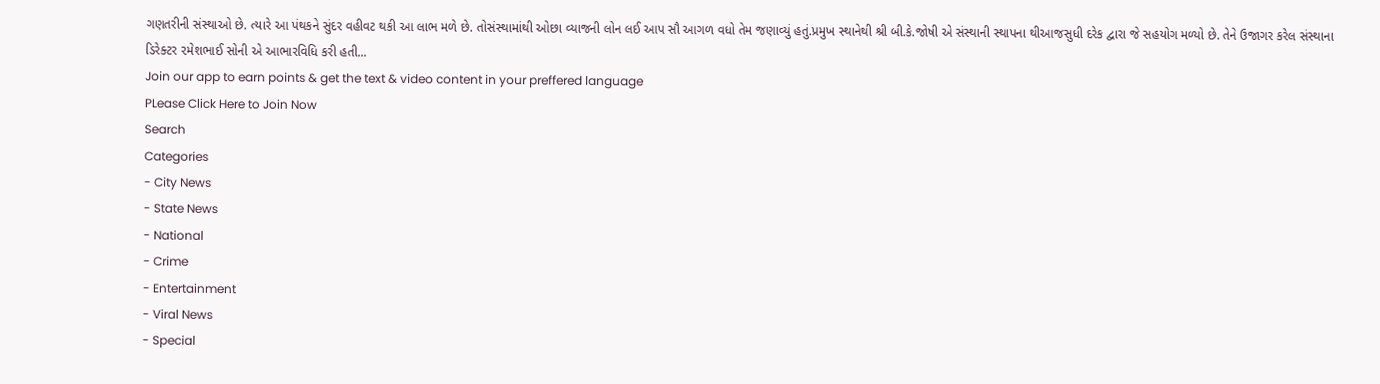ગણતરીની સંસ્થાઓ છે. ત્યારે આ પંથકને સુંદર વહીવટ થકી આ લાભ મળે છે. તોસંસ્થામાંથી ઓછા વ્યાજની લોન લઈ આપ સૌ આગળ વધો તેમ જણાવ્યું હતું.પ્રમુખ સ્થાનેથી શ્રી બી.કે.જોષી એ સંસ્થાની સ્થાપના થીઆજસુધી દરેક દ્વારા જે સહયોગ મળ્યો છે. તેને ઉજાગર કરેલ સંસ્થાના ડિરેક્ટર ૨મેશભાઈ સોની એ આભારવિધિ કરી હતી...
Join our app to earn points & get the text & video content in your preffered language
PLease Click Here to Join Now
Search
Categories
- City News
- State News
- National
- Crime
- Entertainment
- Viral News
- Special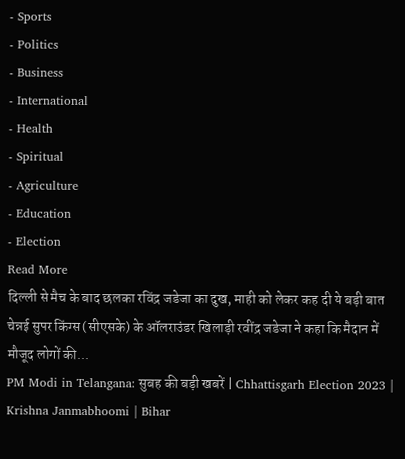- Sports
- Politics
- Business
- International
- Health
- Spiritual
- Agriculture
- Education
- Election
Read More
दिल्ली से मैच के बाद छलका रविंद्र जडेजा का दुख, माही को लेकर कह दी ये बड़ी बात
चेन्नई सुपर किंग्स (सीएसके) के ऑलराउंडर खिलाड़ी रवींद्र जडेजा ने कहा कि मैदान में मौजूद लोगों की...
PM Modi in Telangana: सुबह की बड़ी खबरें | Chhattisgarh Election 2023 | Krishna Janmabhoomi | Bihar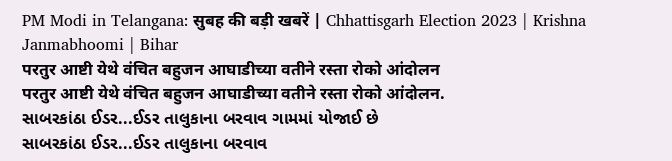PM Modi in Telangana: सुबह की बड़ी खबरें | Chhattisgarh Election 2023 | Krishna Janmabhoomi | Bihar
परतुर आष्टी येथे वंचित बहुजन आघाडीच्या वतीने रस्ता रोको आंदोलन
परतुर आष्टी येथे वंचित बहुजन आघाडीच्या वतीने रस्ता रोको आंदोलन.
સાબરકાંઠા ઈડર...ઈડર તાલુકાના બરવાવ ગામમાં યોજાઈ છે
સાબરકાંઠા ઈડર...ઈડર તાલુકાના બરવાવ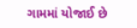ગામમાં યોજાઈ છે